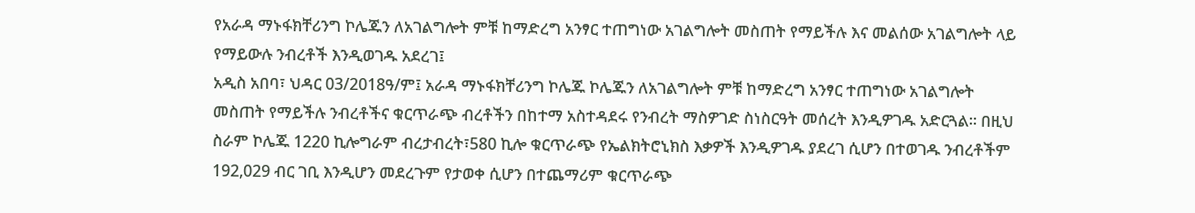የአራዳ ማኑፋክቸሪንግ ኮሌጁን ለአገልግሎት ምቹ ከማድረግ አንፃር ተጠግነው አገልግሎት መስጠት የማይችሉ እና መልሰው አገልግሎት ላይ የማይውሉ ንብረቶች እንዲወገዱ አደረገ፤
አዲስ አበባ፣ ህዳር 03/2018ዓ/ም፤ አራዳ ማኑፋክቸሪንግ ኮሌጁ ኮሌጁን ለአገልግሎት ምቹ ከማድረግ አንፃር ተጠግነው አገልግሎት መስጠት የማይችሉ ንብረቶችና ቁርጥራጭ ብረቶችን በከተማ አስተዳደሩ የንብረት ማስዎገድ ስነስርዓት መሰረት እንዲዎገዱ አድርጓል፡፡ በዚህ ስራም ኮሌጁ 1220 ኪሎግራም ብረታብረት፣580 ኪሎ ቁርጥራጭ የኤልክትሮኒክስ እቃዎች እንዲዎገዱ ያደረገ ሲሆን በተወገዱ ንብረቶችም 192,029 ብር ገቢ እንዲሆን መደረጉም የታወቀ ሲሆን በተጨማሪም ቁርጥራጭ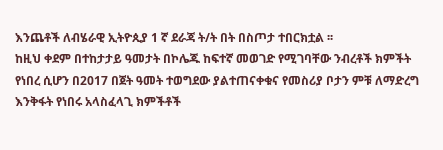እንጨቶች ለብሄራዊ ኢትዮጲያ 1 ኛ ደራጃ ት/ት በት በስጦታ ተበርክቷል ፡፡
ከዚህ ቀደም በተከታታይ ዓመታት በኮሌጁ ከፍተኛ መወገድ የሚገባቸው ንብረቶች ክምችት የነበረ ሲሆን በ2017 በጀት ዓመት ተወግደው ያልተጠናቀቁና የመስሪያ ቦታን ምቹ ለማድረግ እንቅፋት የነበሩ አላስፈላጊ ክምችቶች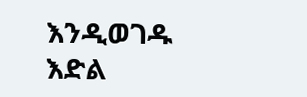እንዲወገዱ እድል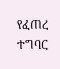የፈጠረ ተግባር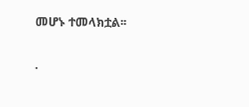መሆኑ ተመላክቷል፡፡

.